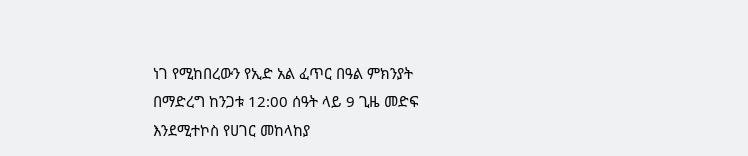ነገ የሚከበረውን የኢድ አል ፈጥር በዓል ምክንያት በማድረግ ከንጋቱ 12:00 ሰዓት ላይ 9 ጊዜ መድፍ እንደሚተኮስ የሀገር መከላከያ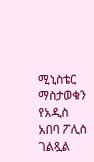ሚኒስቴር ማስታወቁን የአዲስ አበባ ፖሊስ ገልጿል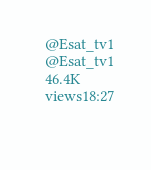@Esat_tv1 @Esat_tv1 46.4K views18:27